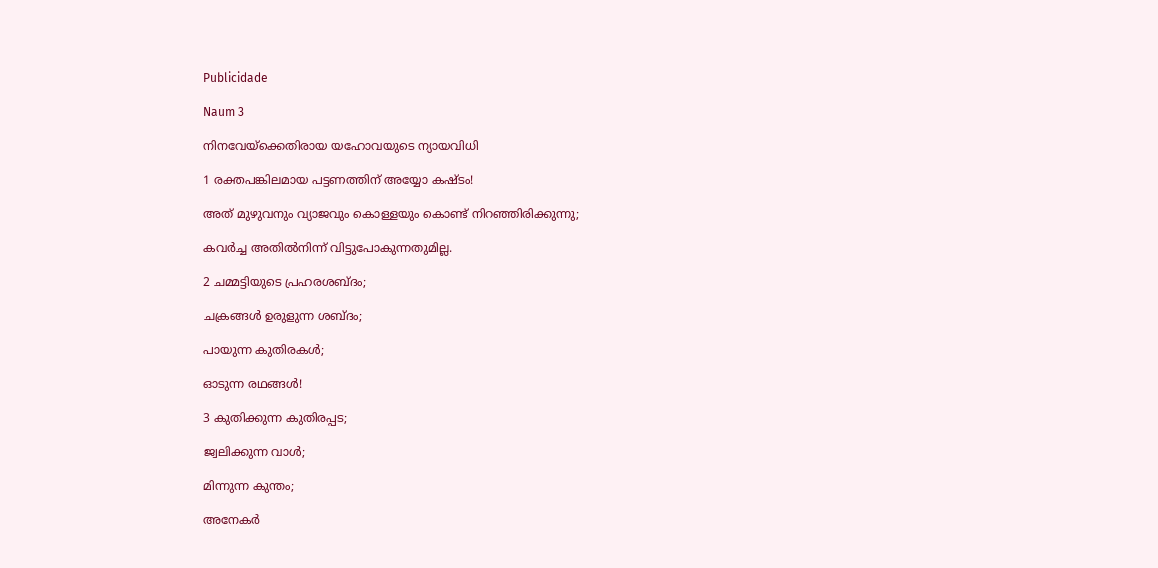Publicidade

Naum 3

നിനവേയ്‌ക്കെതിരായ യഹോവയുടെ ന്യായവിധി

1 രക്തപങ്കിലമായ പട്ടണത്തിന് അയ്യോ കഷ്ടം!

അത് മുഴുവനും വ്യാജവും കൊള്ളയും കൊണ്ട് നിറഞ്ഞിരിക്കുന്നു;

കവർച്ച അതിൽനിന്ന് വിട്ടുപോകുന്നതുമില്ല.

2 ചമ്മട്ടിയുടെ പ്രഹരശബ്ദം;

ചക്രങ്ങൾ ഉരുളുന്ന ശബ്ദം;

പായുന്ന കുതിരകൾ;

ഓടുന്ന രഥങ്ങൾ!

3 കുതിക്കുന്ന കുതിരപ്പട;

ജ്വലിക്കുന്ന വാൾ;

മിന്നുന്ന കുന്തം;

അനേകർ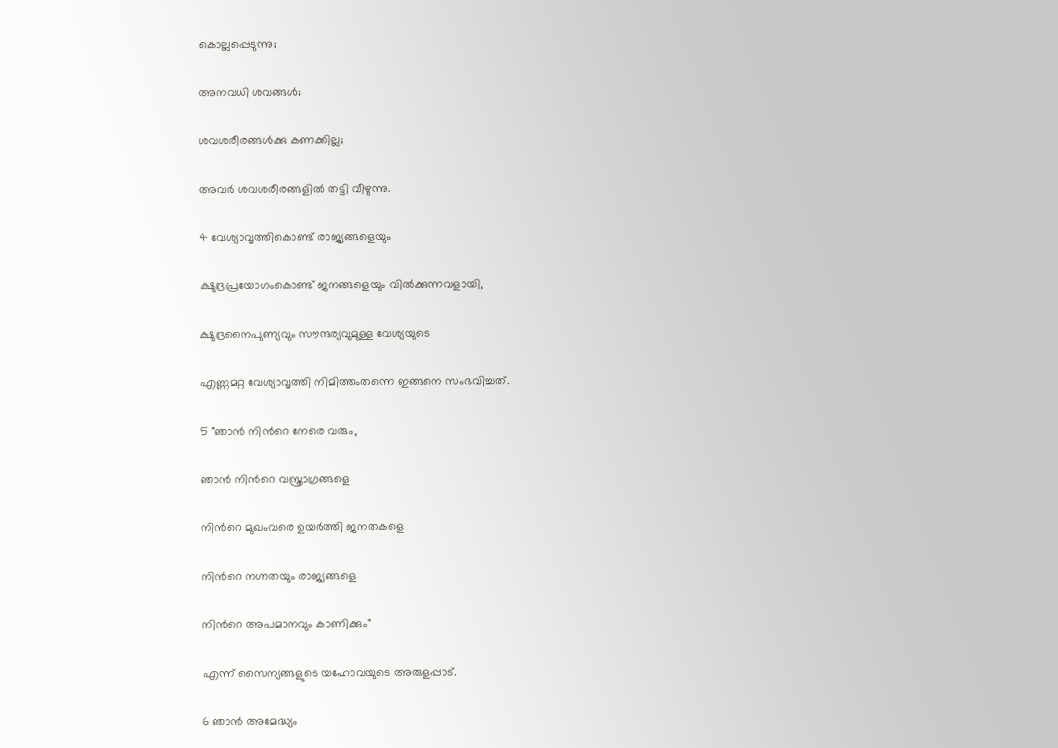കൊല്ലപ്പെടുന്നു;

അനവധി ശവങ്ങൾ;

ശവശരീരങ്ങൾക്കു കണക്കില്ല;

അവർ ശവശരീരങ്ങളിൽ തട്ടി വീഴുന്നു.

4 വേശ്യാവൃത്തികൊണ്ട് രാജ്യങ്ങളെയും

ക്ഷുദ്രപ്രയോഗംകൊണ്ട് ജനങ്ങളെയും വില്‍ക്കുന്നവളായി,

ക്ഷുദ്രനൈപുണ്യവും സൗന്ദര്യവുമുള്ള വേശ്യയുടെ

എണ്ണമറ്റ വേശ്യാവൃത്തി നിമിത്തംതന്നെ ഇങ്ങനെ സംഭവിച്ചത്.

5 "ഞാൻ നിന്‍റെ നേരെ വരും,

ഞാൻ നിന്‍റെ വസ്ത്രാഗ്രങ്ങളെ

നിന്‍റെ മുഖംവരെ ഉയർത്തി ജനതകളെ

നിന്‍റെ നഗ്നതയും രാജ്യങ്ങളെ

നിന്‍റെ അപമാനവും കാണിക്കും"

എന്ന് സൈന്യങ്ങളുടെ യഹോവയുടെ അരുളപ്പാട്.

6 ഞാൻ അമേദ്ധ്യം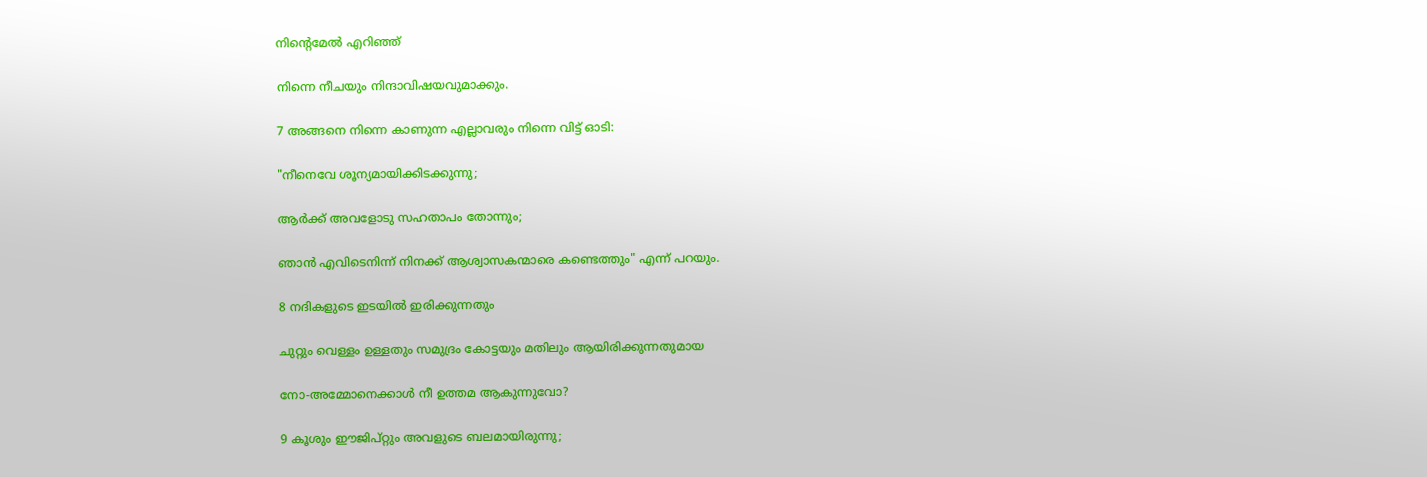നിന്‍റെമേൽ എറിഞ്ഞ്

നിന്നെ നീചയും നിന്ദാവിഷയവുമാക്കും.

7 അങ്ങനെ നിന്നെ കാണുന്ന എല്ലാവരും നിന്നെ വിട്ട് ഓടി:

"നീനെവേ ശൂന്യമായിക്കിടക്കുന്നു;

ആർക്ക് അവളോടു സഹതാപം തോന്നും;

ഞാൻ എവിടെനിന്ന് നിനക്ക് ആശ്വാസകന്മാരെ കണ്ടെത്തും" എന്ന് പറയും.

8 നദികളുടെ ഇടയിൽ ഇരിക്കുന്നതും

ചുറ്റും വെള്ളം ഉള്ളതും സമുദ്രം കോട്ടയും മതിലും ആയിരിക്കുന്നതുമായ

നോ-അമ്മോനെക്കാൾ നീ ഉത്തമ ആകുന്നുവോ?

9 കൂശും ഈജിപ്റ്റും അവളുടെ ബലമായിരുന്നു;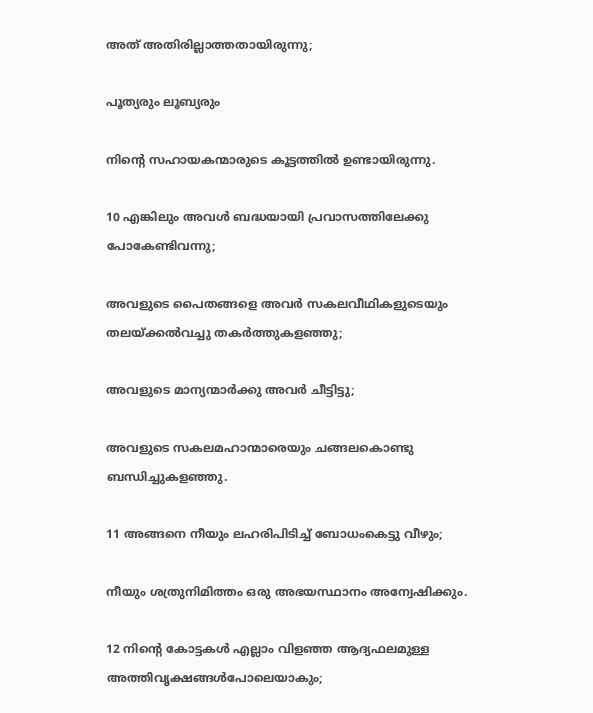അത് അതിരില്ലാത്തതായിരുന്നു;

പൂത്യരും ലൂബ്യരും

നിന്‍റെ സഹായകന്മാരുടെ കൂട്ടത്തിൽ ഉണ്ടായിരുന്നു.

10 എങ്കിലും അവൾ ബദ്ധയായി പ്രവാസത്തിലേക്കു പോകേണ്ടിവന്നു;

അവളുടെ പൈതങ്ങളെ അവർ സകലവീഥികളുടെയും തലയ്ക്കൽവച്ചു തകർത്തുകളഞ്ഞു;

അവളുടെ മാന്യന്മാർക്കു അവർ ചീട്ടിട്ടു;

അവളുടെ സകലമഹാന്മാരെയും ചങ്ങലകൊണ്ടു ബന്ധിച്ചുകളഞ്ഞു.

11 അങ്ങനെ നീയും ലഹരിപിടിച്ച് ബോധംകെട്ടു വീഴും;

നീയും ശത്രുനിമിത്തം ഒരു അഭയസ്ഥാനം അന്വേഷിക്കും.

12 നിന്‍റെ കോട്ടകൾ എല്ലാം വിളഞ്ഞ ആദ്യഫലമുള്ള അത്തിവൃക്ഷങ്ങൾപോലെയാകും;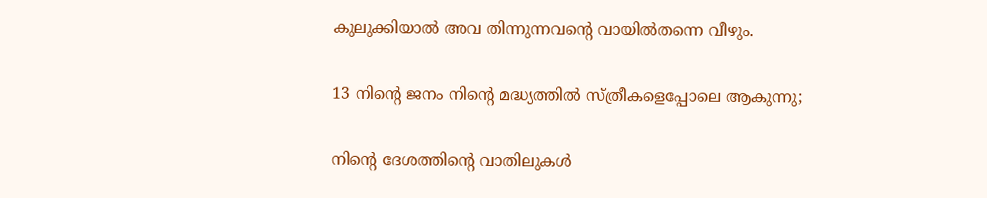കുലുക്കിയാൽ അവ തിന്നുന്നവന്‍റെ വായിൽതന്നെ വീഴും.

13 നിന്‍റെ ജനം നിന്‍റെ മദ്ധ്യത്തിൽ സ്ത്രീകളെപ്പോലെ ആകുന്നു;

നിന്‍റെ ദേശത്തിന്‍റെ വാതിലുകൾ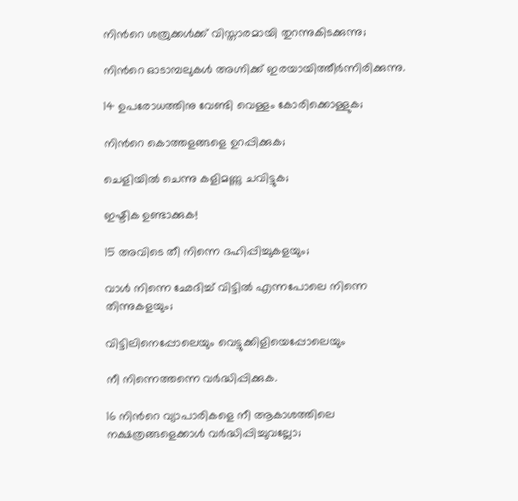നിന്‍റെ ശത്രുക്കൾക്ക് വിസ്താരമായി തുറന്നുകിടക്കുന്നു;

നിന്‍റെ ഓടാമ്പലുകൾ അഗ്നിക്ക് ഇരയായിത്തീർന്നിരിക്കുന്നു.

14 ഉപരോധത്തിനു വേണ്ടി വെള്ളം കോരിക്കൊള്ളുക;

നിന്‍റെ കൊത്തളങ്ങളെ ഉറപ്പിക്കുക;

ചെളിയിൽ ചെന്നു കളിമണ്ണു ചവിട്ടുക;

ഇഷ്ടിക ഉണ്ടാക്കുക!

15 അവിടെ തീ നിന്നെ ദഹിപ്പിച്ചുകളയും;

വാൾ നിന്നെ ഛേദിച്ച് വിട്ടിൽ എന്നപോലെ നിന്നെ തിന്നുകളയും;

വിട്ടിലിനെപ്പോലെയും വെട്ടുക്കിളിയെപ്പോലെയും

നീ നിന്നെത്തന്നെ വർദ്ധിപ്പിക്കുക.

16 നിന്‍റെ വ്യാപാരികളെ നീ ആകാശത്തിലെ നക്ഷത്രങ്ങളെക്കാൾ വർദ്ധിപ്പിച്ചുവല്ലോ;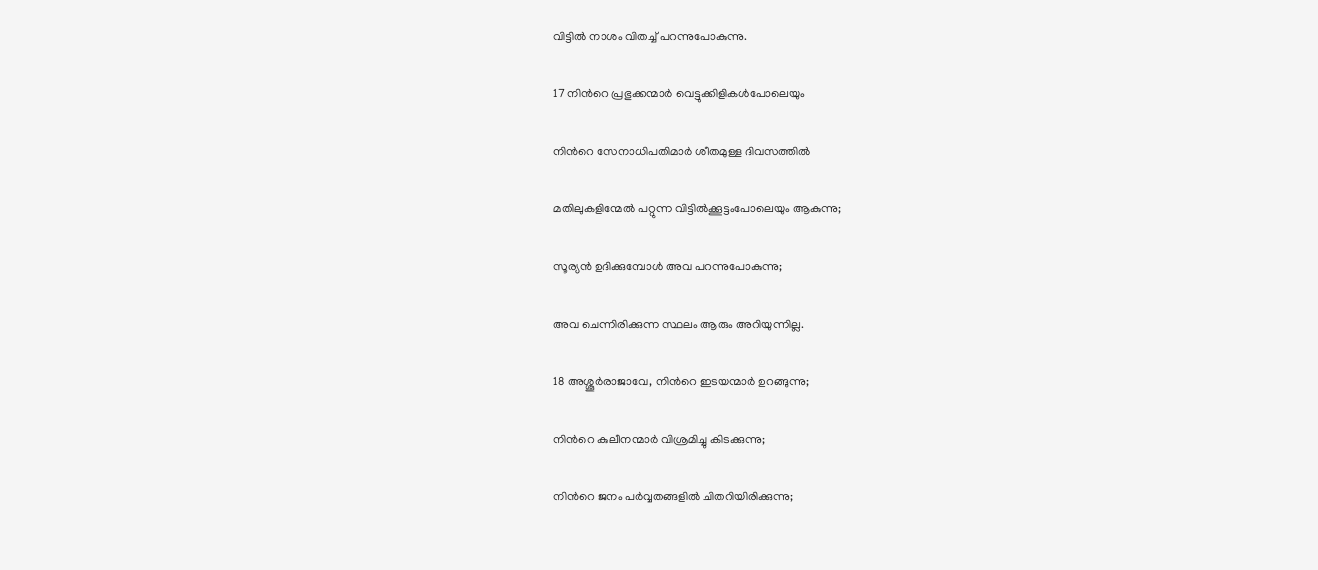വിട്ടിൽ നാശം വിതച്ച് പറന്നുപോകുന്നു.

17 നിന്‍റെ പ്രഭുക്കന്മാർ വെട്ടുക്കിളികൾപോലെയും

നിന്‍റെ സേനാധിപതിമാർ ശീതമുള്ള ദിവസത്തിൽ

മതിലുകളിന്മേൽ പറ്റുന്ന വിട്ടിൽക്കൂട്ടംപോലെയും ആകുന്നു;

സൂര്യൻ ഉദിക്കുമ്പോൾ അവ പറന്നുപോകുന്നു;

അവ ചെന്നിരിക്കുന്ന സ്ഥലം ആരും അറിയുന്നില്ല.

18 അശ്ശൂർരാജാവേ, നിന്‍റെ ഇടയന്മാർ ഉറങ്ങുന്നു;

നിന്‍റെ കുലീനന്മാർ വിശ്രമിച്ചു കിടക്കുന്നു;

നിന്‍റെ ജനം പർവ്വതങ്ങളിൽ ചിതറിയിരിക്കുന്നു;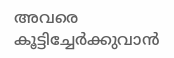അവരെ കൂട്ടിച്ചേർക്കുവാൻ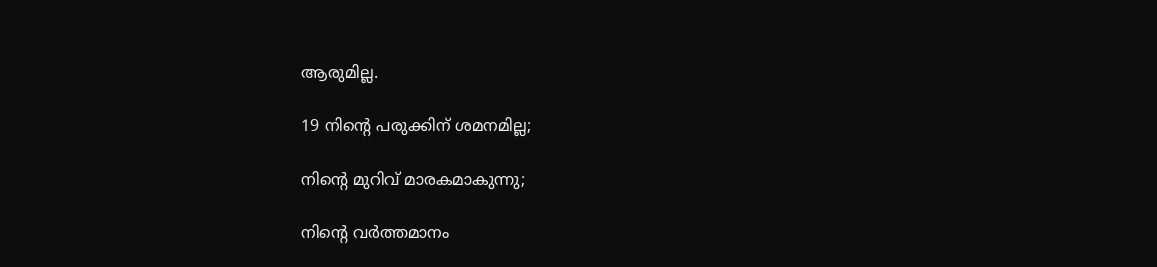ആരുമില്ല.

19 നിന്‍റെ പരുക്കിന് ശമനമില്ല;

നിന്‍റെ മുറിവ് മാരകമാകുന്നു;

നിന്‍റെ വർത്തമാനം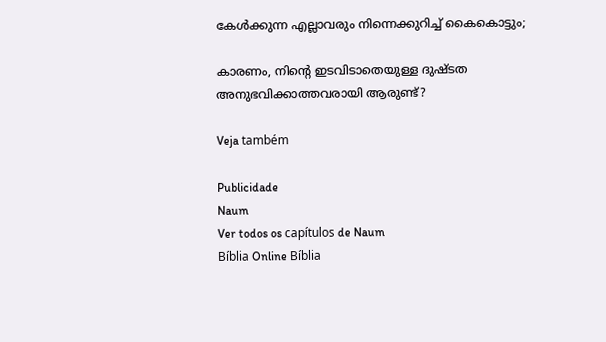കേൾക്കുന്ന എല്ലാവരും നിന്നെക്കുറിച്ച് കൈകൊട്ടും;

കാരണം, നിന്‍റെ ഇടവിടാതെയുള്ള ദുഷ്ടത അനുഭവിക്കാത്തവരായി ആരുണ്ട്?

Veja também

Publicidade
Naum
Ver todos os capítulos de Naum
Bíblia Online Bíblia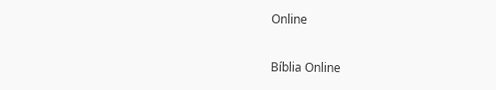Online

Bíblia Online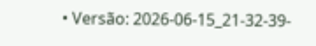• Versão: 2026-06-15_21-32-39-